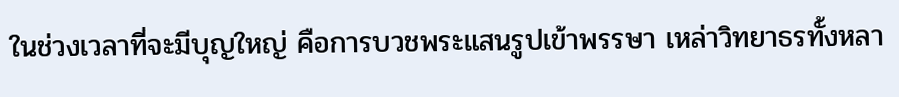ในช่วงเวลาที่จะมีบุญใหญ่ คือการบวชพระแสนรูปเข้าพรรษา เหล่าวิทยาธรทั้งหลา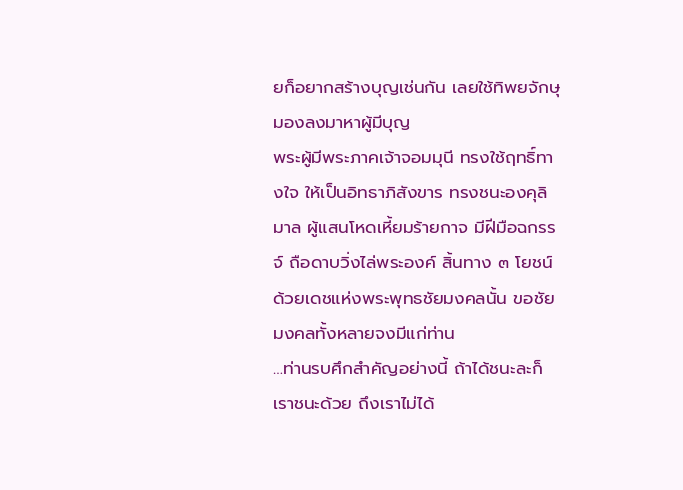ยก็อยากสร้างบุญเช่นกัน เลยใช้ทิพยจักษุมองลงมาหาผู้มีบุญ
พระผู้มีพระภาคเจ้าจอมมุนี ทรงใช้ฤทธิ์ทางใจ ให้เป็นอิทธาภิสังขาร ทรงชนะองคุลิมาล ผู้แสนโหดเหี้ยมร้ายกาจ มีฝีมือฉกรรจ์ ถือดาบวิ่งไล่พระองค์ สิ้นทาง ๓ โยชน์ ด้วยเดชแห่งพระพุทธชัยมงคลนั้น ขอชัยมงคลทั้งหลายจงมีแก่ท่าน
…ท่านรบศึกสำคัญอย่างนี้ ถ้าได้ชนะละก็ เราชนะด้วย ถึงเราไม่ได้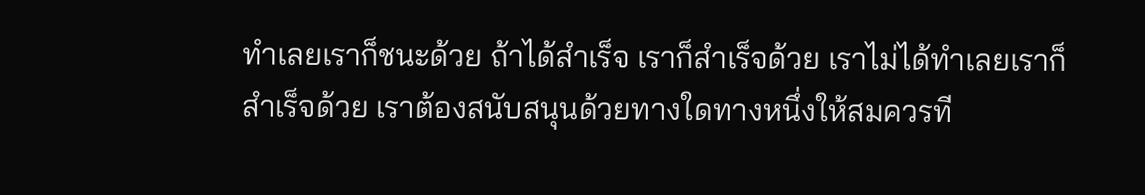ทำเลยเราก็ชนะด้วย ถ้าได้สำเร็จ เราก็สำเร็จด้วย เราไม่ได้ทำเลยเราก็สำเร็จด้วย เราต้องสนับสนุนด้วยทางใดทางหนึ่งให้สมควรที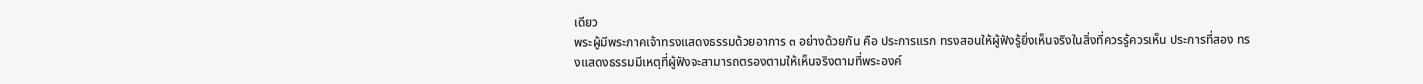เดียว
พระผู้มีพระภาคเจ้าทรงแสดงธรรมด้วยอาการ ๓ อย่างด้วยกัน คือ ประการแรก ทรงสอนให้ผู้ฟังรู้ยิ่งเห็นจริงในสิ่งที่ควรรู้ควรเห็น ประการที่สอง ทรงแสดงธรรมมีเหตุที่ผู้ฟังจะสามารถตรองตามให้เห็นจริงตามที่พระองค์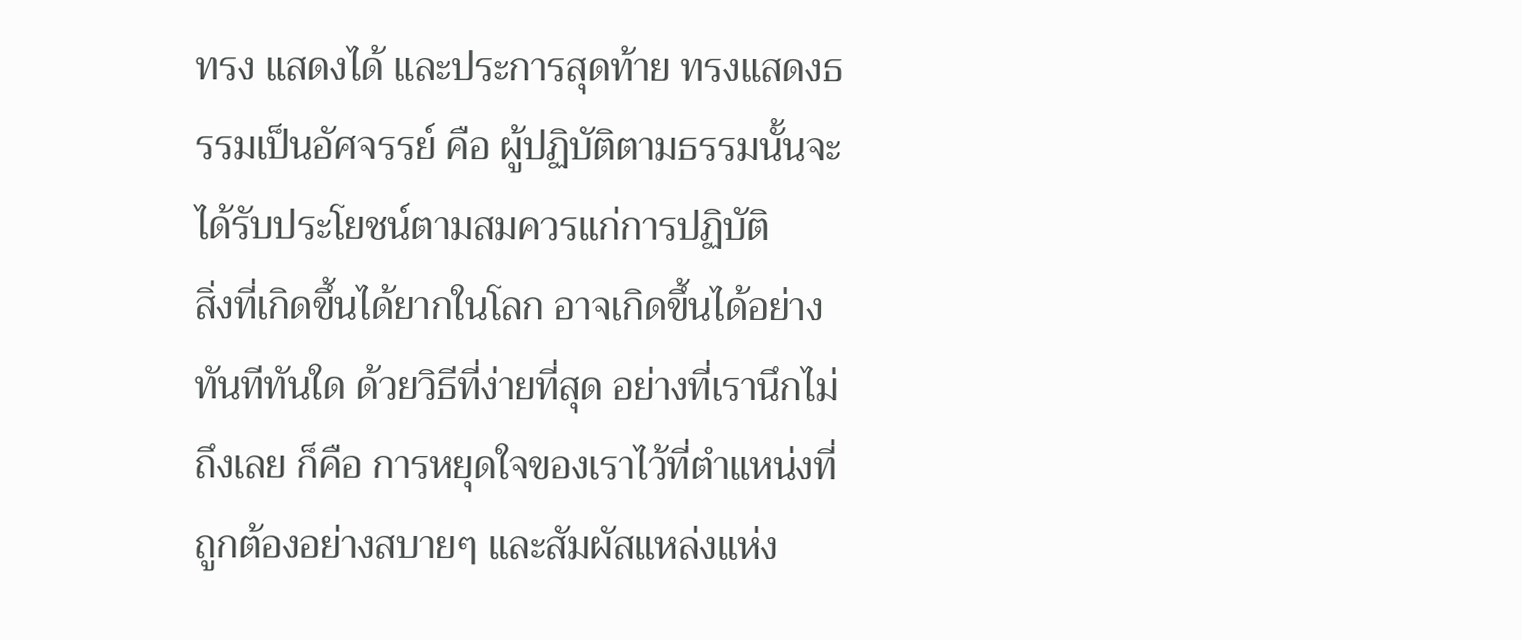ทรง แสดงได้ และประการสุดท้าย ทรงแสดงธรรมเป็นอัศจรรย์ คือ ผู้ปฏิบัติตามธรรมนั้นจะได้รับประโยชน์ตามสมควรแก่การปฏิบัติ
สิ่งที่เกิดขึ้นได้ยากในโลก อาจเกิดขึ้นได้อย่างทันทีทันใด ด้วยวิธีที่ง่ายที่สุด อย่างที่เรานึกไม่ถึงเลย ก็คือ การหยุดใจของเราไว้ที่ตำแหน่งที่ถูกต้องอย่างสบายๆ และสัมผัสแหล่งแห่ง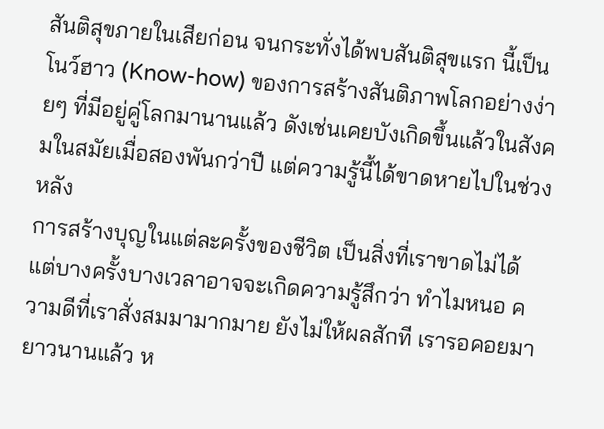สันติสุขภายในเสียก่อน จนกระทั่งได้พบสันติสุขแรก นี้เป็นโนว์ฮาว (Know-how) ของการสร้างสันติภาพโลกอย่างง่ายๆ ที่มีอยู่คู่โลกมานานแล้ว ดังเช่นเคยบังเกิดขึ้นแล้วในสังคมในสมัยเมื่อสองพันกว่าปี แต่ความรู้นี้ได้ขาดหายไปในช่วงหลัง
การสร้างบุญในแต่ละครั้งของชีวิต เป็นสิ่งที่เราขาดไม่ได้ แต่บางครั้งบางเวลาอาจจะเกิดความรู้สึกว่า ทำไมหนอ ความดีที่เราสั่งสมมามากมาย ยังไม่ให้ผลสักที เรารอคอยมายาวนานแล้ว ห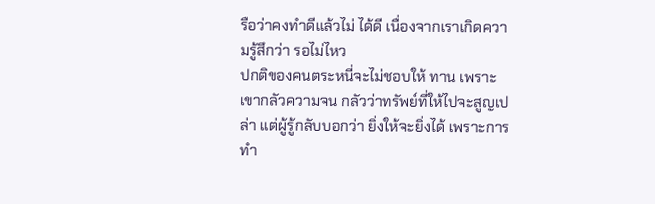รือว่าคงทำดีแล้วไม่ ได้ดี เนื่องจากเราเกิดความรู้สึกว่า รอไม่ไหว
ปกติของคนตระหนี่จะไม่ชอบให้ ทาน เพราะเขากลัวความจน กลัวว่าทรัพย์ที่ให้ไปจะสูญเปล่า แต่ผู้รู้กลับบอกว่า ยิ่งให้จะยิ่งได้ เพราะการทำ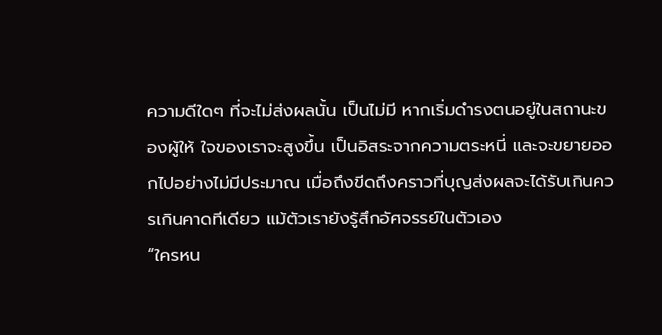ความดีใดๆ ที่จะไม่ส่งผลนั้น เป็นไม่มี หากเริ่มดำรงตนอยู่ในสถานะของผู้ให้ ใจของเราจะสูงขึ้น เป็นอิสระจากความตระหนี่ และจะขยายออกไปอย่างไม่มีประมาณ เมื่อถึงขีดถึงคราวที่บุญส่งผลจะได้รับเกินควรเกินคาดทีเดียว แม้ตัวเรายังรู้สึกอัศจรรย์ในตัวเอง
“ใครหน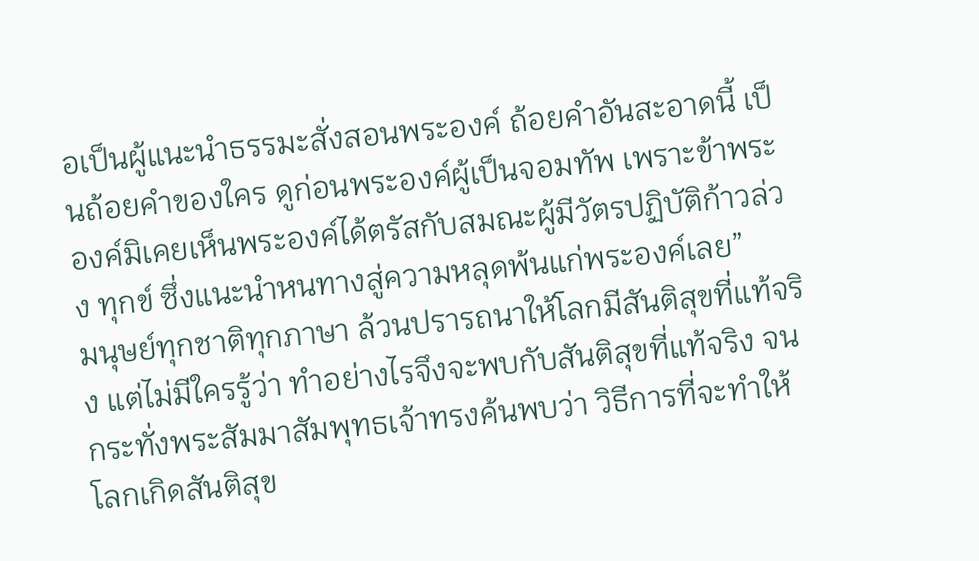อเป็นผู้แนะนำธรรมะสั่งสอนพระองค์ ถ้อยคำอันสะอาดนี้ เป็นถ้อยคำของใคร ดูก่อนพระองค์ผู้เป็นจอมทัพ เพราะข้าพระองค์มิเคยเห็นพระองค์ได้ตรัสกับสมณะผู้มีวัตรปฏิบัติก้าวล่วง ทุกข์ ซึ่งแนะนำหนทางสู่ความหลุดพ้นแก่พระองค์เลย”
มนุษย์ทุกชาติทุกภาษา ล้วนปรารถนาให้โลกมีสันติสุขที่แท้จริง แต่ไม่มีใครรู้ว่า ทำอย่างไรจึงจะพบกับสันติสุขที่แท้จริง จนกระทั่งพระสัมมาสัมพุทธเจ้าทรงค้นพบว่า วิธีการที่จะทำให้โลกเกิดสันติสุข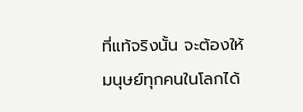ที่แท้จริงนั้น จะต้องให้มนุษย์ทุกคนในโลกได้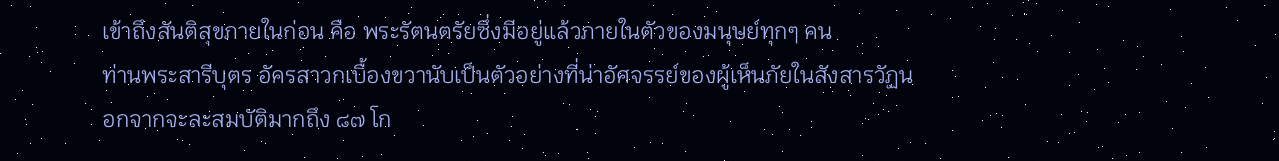เข้าถึงสันติสุขภายในก่อน คือ พระรัตนตรัยซึ่งมีอยู่แล้วภายในตัวของมนุษย์ทุกๆ คน
ท่านพระสารีบุตร อัครสาวกเบื้องขวานับเป็นตัวอย่างที่น่าอัศจรรย์ของผู้เห็นภัยในสังสารวัฏนอกจากจะละสมบัติมากถึง ๘๗ โก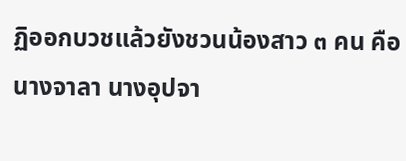ฏิออกบวชแล้วยังชวนน้องสาว ๓ คน คือ นางจาลา นางอุปจา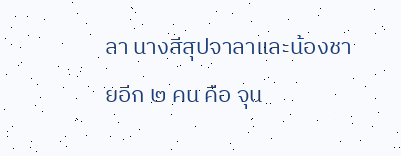ลา นางสีสุปจาลาและน้องชายอีก ๒ คน คือ จุน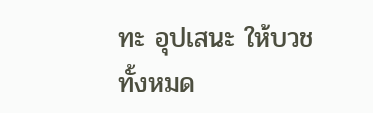ทะ อุปเสนะ ให้บวชทั้งหมด